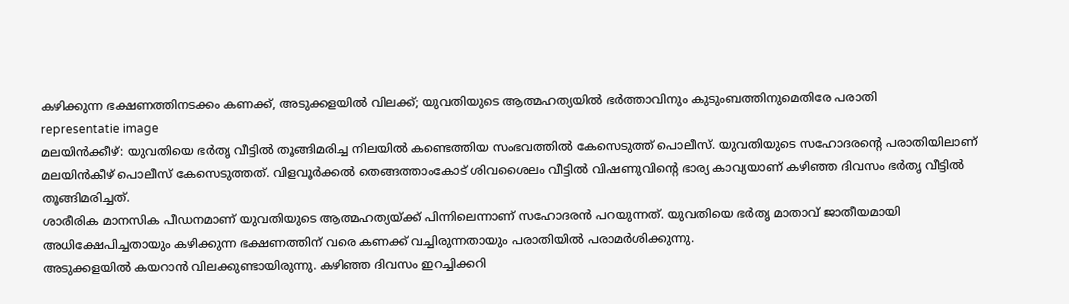കഴിക്കുന്ന ഭക്ഷണത്തിനടക്കം കണക്ക്, അടുക്കളയിൽ വിലക്ക്; യുവതിയുടെ ആത്മഹത്യയിൽ ഭർത്താവിനും കുടുംബത്തിനുമെതിരേ പരാതി
representatie image
മലയിൻക്കീഴ്: യുവതിയെ ഭർതൃ വീട്ടിൽ തൂങ്ങിമരിച്ച നിലയിൽ കണ്ടെത്തിയ സംഭവത്തിൽ കേസെടുത്ത് പൊലീസ്. യുവതിയുടെ സഹോദരന്റെ പരാതിയിലാണ് മലയിൻകീഴ് പൊലീസ് കേസെടുത്തത്. വിളവൂർക്കൽ തെങ്ങത്താംകോട് ശിവശൈലം വീട്ടിൽ വിഷണുവിന്റെ ഭാര്യ കാവ്യയാണ് കഴിഞ്ഞ ദിവസം ഭർതൃ വീട്ടിൽ തൂങ്ങിമരിച്ചത്.
ശാരീരിക മാനസിക പീഡനമാണ് യുവതിയുടെ ആത്മഹത്യയ്ക്ക് പിന്നിലെന്നാണ് സഹോദരൻ പറയുന്നത്. യുവതിയെ ഭർതൃ മാതാവ് ജാതീയമായി അധിക്ഷേപിച്ചതായും കഴിക്കുന്ന ഭക്ഷണത്തിന് വരെ കണക്ക് വച്ചിരുന്നതായും പരാതിയിൽ പരാമർശിക്കുന്നു.
അടുക്കളയിൽ കയറാൻ വിലക്കുണ്ടായിരുന്നു. കഴിഞ്ഞ ദിവസം ഇറച്ചിക്കറി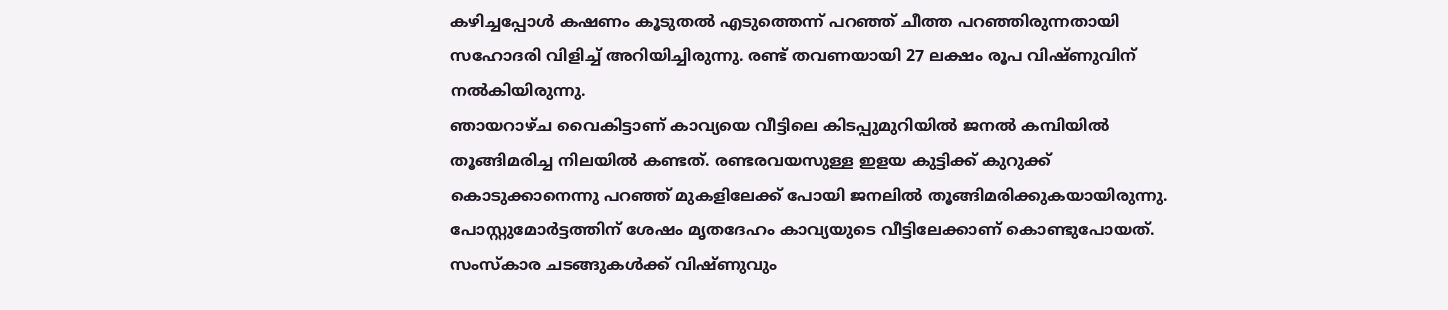കഴിച്ചപ്പോൾ കഷണം കൂടുതൽ എടുത്തെന്ന് പറഞ്ഞ് ചീത്ത പറഞ്ഞിരുന്നതായി സഹോദരി വിളിച്ച് അറിയിച്ചിരുന്നു. രണ്ട് തവണയായി 27 ലക്ഷം രൂപ വിഷ്ണുവിന് നൽകിയിരുന്നു.
ഞായറാഴ്ച വൈകിട്ടാണ് കാവ്യയെ വീട്ടിലെ കിടപ്പുമുറിയിൽ ജനൽ കമ്പിയിൽ തൂങ്ങിമരിച്ച നിലയിൽ കണ്ടത്. രണ്ടരവയസുള്ള ഇളയ കുട്ടിക്ക് കുറുക്ക് കൊടുക്കാനെന്നു പറഞ്ഞ് മുകളിലേക്ക് പോയി ജനലിൽ തൂങ്ങിമരിക്കുകയായിരുന്നു. പോസ്റ്റുമോർട്ടത്തിന് ശേഷം മൃതദേഹം കാവ്യയുടെ വീട്ടിലേക്കാണ് കൊണ്ടുപോയത്. സംസ്കാര ചടങ്ങുകൾക്ക് വിഷ്ണുവും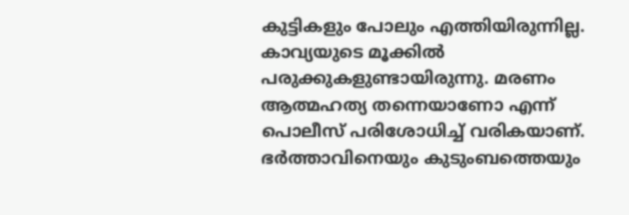കുട്ടികളും പോലും എത്തിയിരുന്നില്ല.
കാവ്യയുടെ മൂക്കിൽ പരുക്കുകളുണ്ടായിരുന്നു. മരണം ആത്മഹത്യ തന്നെയാണോ എന്ന് പൊലീസ് പരിശോധിച്ച് വരികയാണ്. ഭർത്താവിനെയും കുടുംബത്തെയും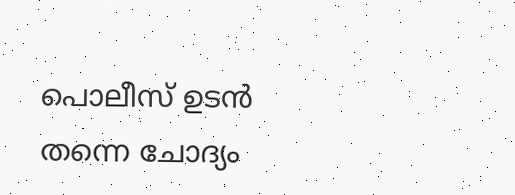പൊലീസ് ഉടൻ തന്നെ ചോദ്യം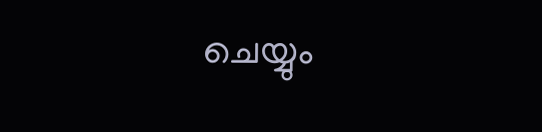ചെയ്യും